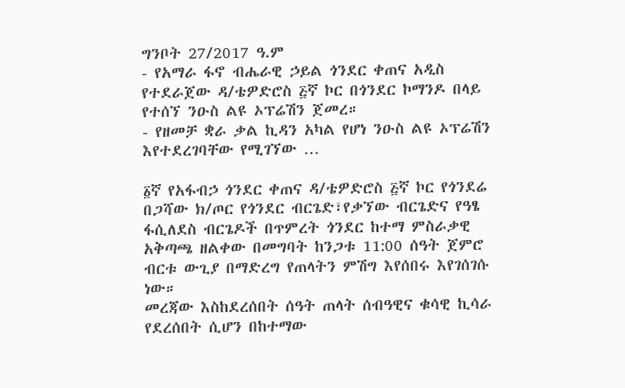ግንቦት 27/2017 ዓ.ም
- የአማራ ፋኖ ብሔራዊ ኃይል ጎንደር ቀጠና አዲስ የተደራጀው ዳ/ቴዎድሮስ ፭ኛ ኮር በጎንደር ኮማንዶ በላይ የተሰኘ ንዑስ ልዩ ኦፕሬሽን ጀመረ።
- የዘመቻ ቋራ ቃል ኪዳን አካል የሆነ ንዑስ ልዩ ኦፕሬሽን እየተደረገባቸው የሚገኘው …

፩ኛ የአፋብኃ ጎንደር ቀጠና ዳ/ቴዎድሮስ ፭ኛ ኮር የጎንደሬ በጋሻው ክ/ጦር የጎንደር ብርጌድ፣የቃኘው ብርጌድና የዓፄ ፋሲለደስ ብርጌዶች በጥምረት ጎንደር ከተማ ምስራቃዊ አቅጣጫ ዘልቀው በመግባት ከንጋቱ 11:00 ሰዓት ጀምሮ ብርቱ ውጊያ በማድረግ የጠላትን ምሽግ እየሰበሩ እየገሰገሱ ነው።
መረጃው እስከደረሰበት ሰዓት ጠላት ሰብዓዊና ቁሳዊ ኪሳራ የደረሰበት ሲሆን በከተማው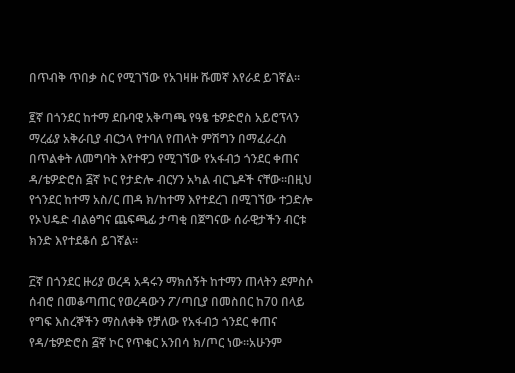በጥብቅ ጥበቃ ስር የሚገኘው የአገዛዙ ሹመኛ እየራደ ይገኛል።

፪ኛ በጎንደር ከተማ ደቡባዊ አቅጣጫ የዓፄ ቴዎድሮስ አይሮፕላን ማረፊያ አቅራቢያ ብርኃላ የተባለ የጠላት ምሽግን በማፈራረስ በጥልቀት ለመግባት እየተዋጋ የሚገኘው የአፋብኃ ጎንደር ቀጠና ዳ/ቴዎድሮስ ፭ኛ ኮር የታድሎ ብርሃን አካል ብርጌዶች ናቸው።በዚህ የጎንደር ከተማ አስ/ር ጠዳ ክ/ከተማ እየተደረገ በሚገኘው ተጋድሎ የኦህዴድ ብልፅግና ጨፍጫፊ ታጣቂ በጀግናው ሰራዊታችን ብርቱ ክንድ እየተደቆሰ ይገኛል።

፫ኛ በጎንደር ዙሪያ ወረዳ አዳሩን ማክሰኝት ከተማን ጠላትን ደምስሶ ሰብሮ በመቆጣጠር የወረዳውን ፖ/ጣቢያ በመስበር ከ70 በላይ የግፍ እስረኞችን ማስለቀቅ የቻለው የአፋብኃ ጎንደር ቀጠና የዳ/ቴዎድሮስ ፭ኛ ኮር የጥቁር አንበሳ ክ/ጦር ነው።አሁንም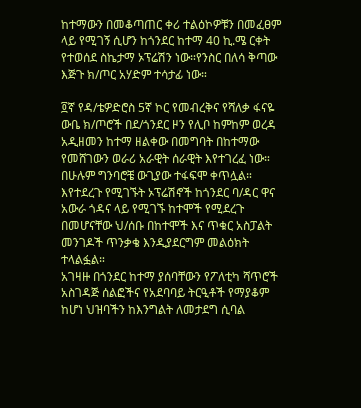ከተማውን በመቆጣጠር ቀሪ ተልዕኮዎቹን በመፈፀም ላይ የሚገኝ ሲሆን ከጎንደር ከተማ 40 ኪ.ሜ ርቀት የተወሰደ ስኬታማ ኦፕሬሽን ነው።የንስር በለሳ ቅጣው እጅጉ ክ/ጦር አሃድም ተሳታፊ ነው።

፬ኛ የዳ/ቴዎድሮስ 5ኛ ኮር የመብረቅና የሻለቃ ፋናዬ ውቤ ክ/ጦሮች በደ/ጎንደር ዞን የሊቦ ከምከም ወረዳ አዲዘመን ከተማ ዘልቀው በመግባት በከተማው የመሸገውን ወራሪ አራዊት ሰራዊት እየተገረፈ ነው።
በሁሉም ግንባሮቼ ውጊያው ተፋፍሞ ቀጥሏል።
እየተደረጉ የሚገኙት ኦፕሬሽኖች ከጎንደር ባ/ዳር ዋና አውራ ጎዳና ላይ የሚገኙ ከተሞች የሚደረጉ በመሆናቸው ህ/ሰቡ በከተሞች እና ጥቁር አስፓልት መንገዶች ጥንቃቄ እንዲያደርግም መልዕክት ተላልፏል።
አገዛዙ በጎንደር ከተማ ያሰባቸውን የፖለቲካ ሻጥሮች አስገዳጅ ሰልፎችና የአደባባይ ትርዒቶች የማያቆም ከሆነ ህዝባችን ከእንግልት ለመታደግ ሲባል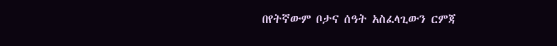በየትኛውም ቦታና ሰዓት አስፈላጊውን ርምጃ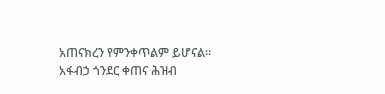አጠናክረን የምንቀጥልም ይሆናል።
አፋብኃ ጎንደር ቀጠና ሕዝብ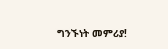ግንኙነት መምሪያ!